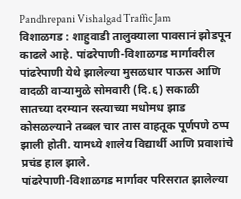Pandhrepani Vishalgad Traffic Jam
विशाळगड : शाहुवाडी तालुक्याला पावसानं झोडपून काढले आहे. पांढरेपाणी-विशाळगड मार्गावरील पांढरेपाणी येथे झालेल्या मुसळधार पाऊस आणि वादळी वाऱ्यामुळे सोमवारी (दि.६) सकाळी सातच्या दरम्यान रस्त्याच्या मधोमध झाड कोसळल्याने तब्बल चार तास वाहतूक पूर्णपणे ठप्प झाली होती. यामध्ये शालेय विद्यार्थी आणि प्रवाशांचे प्रचंड हाल झाले.
पांढरेपाणी-विशाळगड मार्गावर परिसरात झालेल्या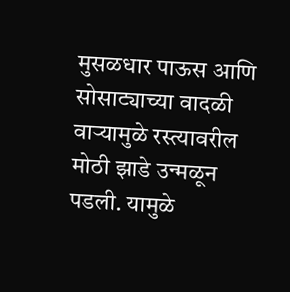मुसळधार पाऊस आणि सोसाट्याच्या वादळी वाऱ्यामुळे रस्त्यावरील मोठी झाडे उन्मळून पडली. यामुळे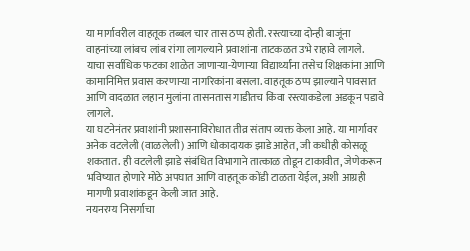या मार्गावरील वाहतूक तब्बल चार तास ठप्प होती. रस्त्याच्या दोन्ही बाजूंना वाहनांच्या लांबच लांब रांगा लागल्याने प्रवाशांना ताटकळत उभे राहावे लागले.
याचा सर्वाधिक फटका शाळेत जाणाऱ्या-येणाऱ्या विद्यार्थ्यांना तसेच शिक्षकांना आणि कामानिमित्त प्रवास करणाऱ्या नागरिकांना बसला. वाहतूक ठप्प झाल्याने पावसात आणि वादळात लहान मुलांना तासनतास गाडीतच किंवा रस्त्याकडेला अडकून पडावे लागले.
या घटनेनंतर प्रवाशांनी प्रशासनाविरोधात तीव्र संताप व्यक्त केला आहे. या मार्गावर अनेक वटलेली (वाळलेली) आणि धोकादायक झाडे आहेत, जी कधीही कोसळू शकतात. ही वटलेली झाडे संबंधित विभागाने तात्काळ तोडून टाकावीत, जेणेकरून भविष्यात होणारे मोठे अपघात आणि वाहतूक कोंडी टाळता येईल, अशी आग्रही मागणी प्रवाशांकडून केली जात आहे.
नयनरम्य निसर्गाचा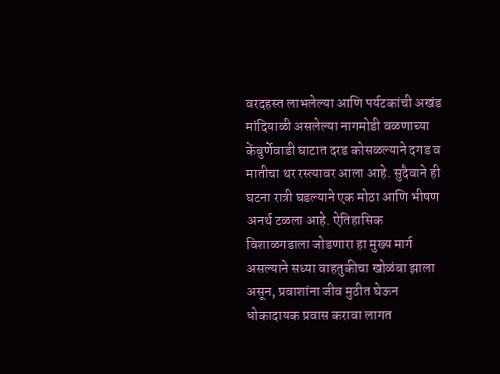वरदहस्त लाभलेल्या आणि पर्यटकांची अखंड मांदियाळी असलेल्या नागमोडी वळणाच्या केंबुर्णेवाडी घाटात दरड कोसळल्याने दगड व मातीचा थर रस्त्यावर आला आहे. सुदैवाने ही घटना रात्री घडल्याने एक मोठा आणि भीषण अनर्थ टळला आहे. ऐतिहासिक विशाळगडाला जोडणारा हा मुख्य मार्ग असल्याने सध्या वाहतुकीचा खोळंबा झाला असून, प्रवाशांना जीव मुठीत घेऊन धोकादायक प्रवास करावा लागत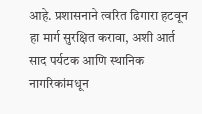आहे. प्रशासनाने त्वरित ढिगारा हटवून हा मार्ग सुरक्षित करावा, अशी आर्त साद पर्यटक आणि स्थानिक नागरिकांमधून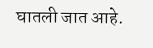घातली जात आहे.